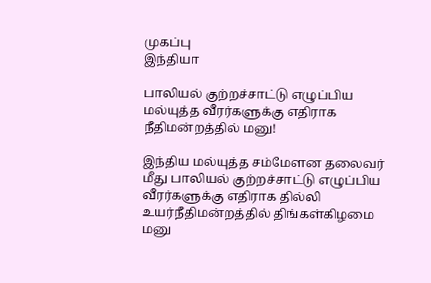முகப்பு
இந்தியா

பாலியல் குற்றச்சாட்டு எழுப்பிய மல்யுத்த வீரர்களுக்கு எதிராக நீதிமன்றத்தில் மனு!

இந்திய மல்யுத்த சம்மேளன தலைவர் மீது பாலியல் குற்றச்சாட்டு எழுப்பிய வீரர்களுக்கு எதிராக தில்லி உயர்நீதிமன்றத்தில் திங்கள்கிழமை மனு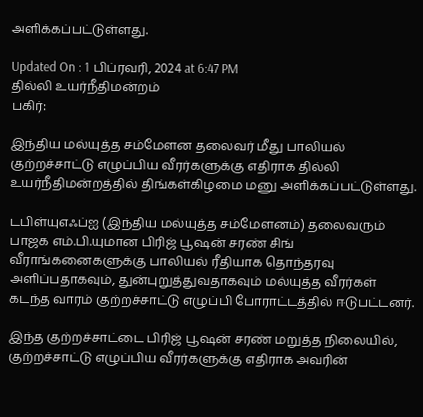அளிக்கப்பட்டுள்ளது.

Updated On : 1 பிப்ரவரி, 2024 at 6:47 PM
தில்லி உயர்நீதிமன்றம்
பகிர்:

இந்திய மல்யுத்த சம்மேளன தலைவர் மீது பாலியல் குற்றச்சாட்டு எழுப்பிய வீரர்களுக்கு எதிராக தில்லி உயர்நீதிமன்றத்தில் திங்கள்கிழமை மனு அளிக்கப்பட்டுள்ளது.

டபிள்யுஎஃப்ஐ (இந்திய மல்யுத்த சம்மேளனம்) தலைவரும் பாஜக எம்.பி.யுமான பிரிஜ் பூஷன் சரண் சிங் வீராங்கனைகளுக்கு பாலியல் ரீதியாக தொந்தரவு அளிப்பதாகவும், துன்புறுத்துவதாகவும் மல்யுத்த வீரர்கள் கடந்த வாரம் குற்றச்சாட்டு எழுப்பி போராட்டத்தில் ஈடுபட்டனர்.

இந்த குற்றச்சாட்டை பிரிஜ் பூஷன் சரண் மறுத்த நிலையில், குற்றச்சாட்டு எழுப்பிய வீரர்களுக்கு எதிராக அவரின்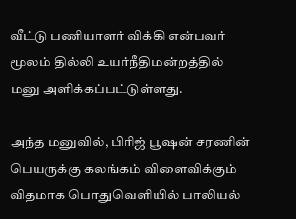வீட்டு பணியாளர் விக்கி என்பவர் மூலம் தில்லி உயர்நீதிமன்றத்தில் மனு அளிக்கப்பட்டுள்ளது.

அந்த மனுவில், பிரிஜ் பூஷன் சரணின் பெயருக்கு கலங்கம் விளைவிக்கும் விதமாக பொதுவெளியில் பாலியல்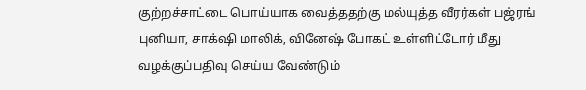குற்றச்சாட்டை பொய்யாக வைத்ததற்கு மல்யுத்த வீரர்கள் பஜ்ரங் புனியா, சாக்‌ஷி மாலிக், வினேஷ் போகட் உள்ளிட்டோர் மீது வழக்குப்பதிவு செய்ய வேண்டும்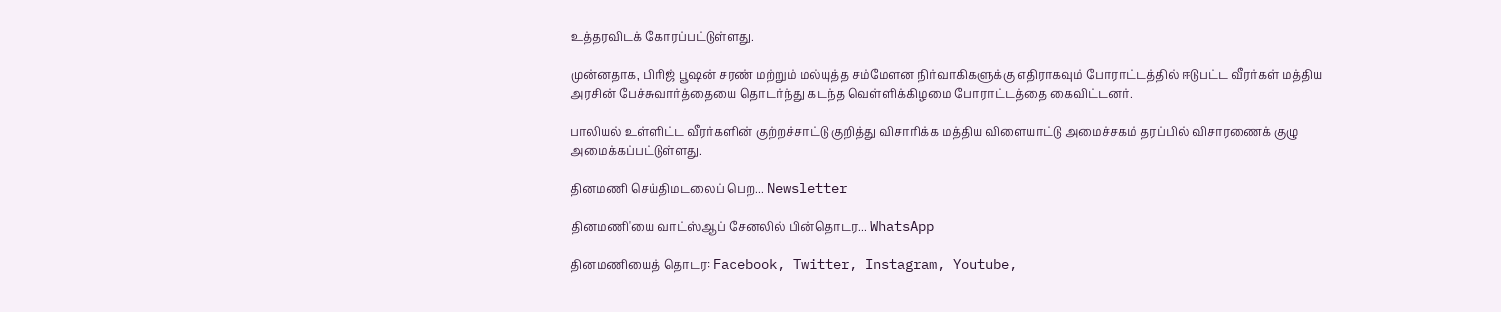உத்தரவிடக் கோரப்பட்டுள்ளது.

முன்னதாக, பிரிஜ் பூஷன் சரண் மற்றும் மல்யுத்த சம்மேளன நிர்வாகிகளுக்கு எதிராகவும் போராட்டத்தில் ஈடுபட்ட வீரர்கள் மத்திய அரசின் பேச்சுவார்த்தையை தொடர்ந்து கடந்த வெள்ளிக்கிழமை போராட்டத்தை கைவிட்டனர்.

பாலியல் உள்ளிட்ட வீரர்களின் குற்றச்சாட்டு குறித்து விசாரிக்க மத்திய விளையாட்டு அமைச்சகம் தரப்பில் விசாரணைக் குழு அமைக்கப்பட்டுள்ளது.

தினமணி செய்திமடலைப் பெற... Newsletter

தினமணி'யை வாட்ஸ்ஆப் சேனலில் பின்தொடர... WhatsApp

தினமணியைத் தொடர: Facebook, Twitter, Instagram, Youtube,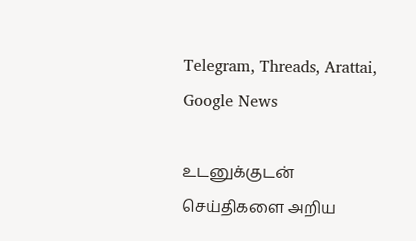Telegram, Threads, Arattai, Google News

உடனுக்குடன் செய்திகளை அறிய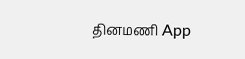தினமணி App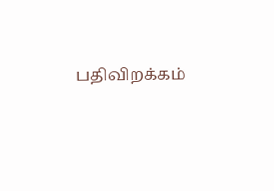பதிவிறக்கம்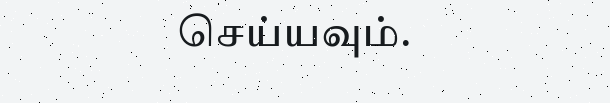செய்யவும்.